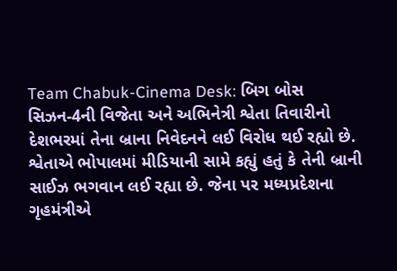Team Chabuk-Cinema Desk: બિગ બોસ સિઝન-4ની વિજેતા અને અભિનેત્રી શ્વેતા તિવારીનો દેશભરમાં તેના બ્રાના નિવેદનને લઈ વિરોધ થઈ રહ્યો છે. શ્વેતાએ ભોપાલમાં મીડિયાની સામે કહ્યું હતું કે તેની બ્રાની સાઈઝ ભગવાન લઈ રહ્યા છે. જેના પર મધ્યપ્રદેશના ગૃહમંત્રીએ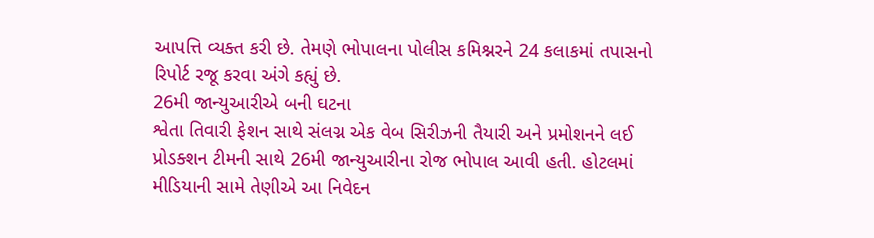આપત્તિ વ્યક્ત કરી છે. તેમણે ભોપાલના પોલીસ કમિશ્નરને 24 કલાકમાં તપાસનો રિપોર્ટ રજૂ કરવા અંગે કહ્યું છે.
26મી જાન્યુઆરીએ બની ઘટના
શ્વેતા તિવારી ફેશન સાથે સંલગ્ન એક વેબ સિરીઝની તૈયારી અને પ્રમોશનને લઈ પ્રોડક્શન ટીમની સાથે 26મી જાન્યુઆરીના રોજ ભોપાલ આવી હતી. હોટલમાં મીડિયાની સામે તેણીએ આ નિવેદન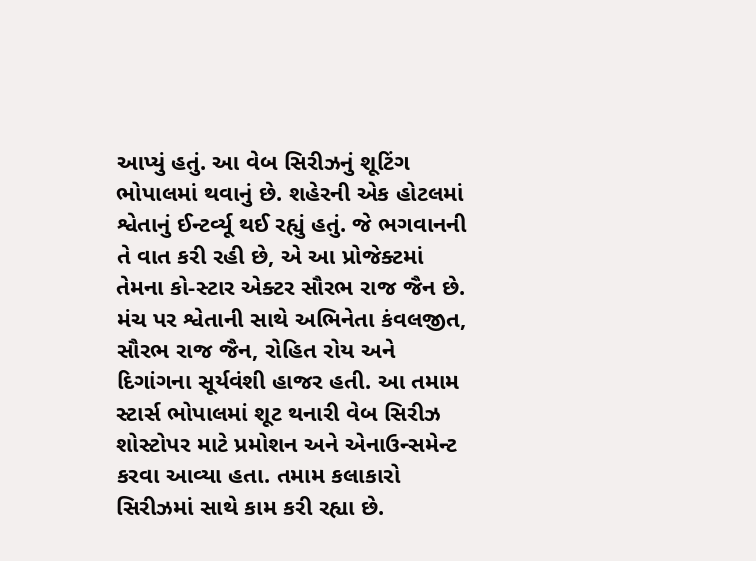આપ્યું હતું. આ વેબ સિરીઝનું શૂટિંગ ભોપાલમાં થવાનું છે. શહેરની એક હોટલમાં શ્વેતાનું ઈન્ટર્વ્યૂ થઈ રહ્યું હતું. જે ભગવાનની તે વાત કરી રહી છે, એ આ પ્રોજેક્ટમાં તેમના કો-સ્ટાર એક્ટર સૌરભ રાજ જૈન છે. મંચ પર શ્વેતાની સાથે અભિનેતા કંવલજીત, સૌરભ રાજ જૈન, રોહિત રોય અને દિગાંગના સૂર્યવંશી હાજર હતી. આ તમામ સ્ટાર્સ ભોપાલમાં શૂટ થનારી વેબ સિરીઝ શોસ્ટોપર માટે પ્રમોશન અને એનાઉન્સમેન્ટ કરવા આવ્યા હતા. તમામ કલાકારો સિરીઝમાં સાથે કામ કરી રહ્યા છે.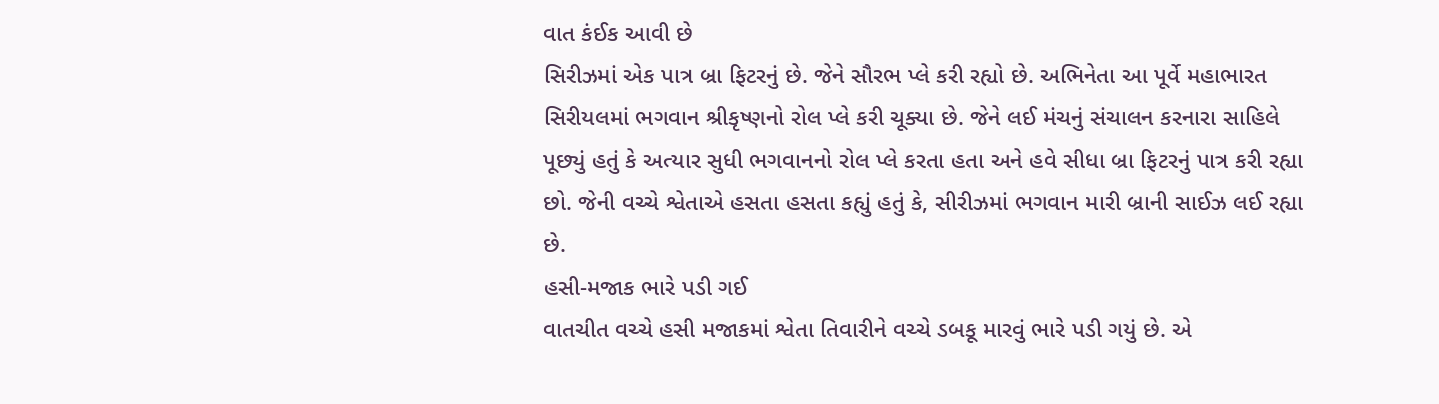વાત કંઈક આવી છે
સિરીઝમાં એક પાત્ર બ્રા ફિટરનું છે. જેને સૌરભ પ્લે કરી રહ્યો છે. અભિનેતા આ પૂર્વે મહાભારત સિરીયલમાં ભગવાન શ્રીકૃષ્ણનો રોલ પ્લે કરી ચૂક્યા છે. જેને લઈ મંચનું સંચાલન કરનારા સાહિલે પૂછ્યું હતું કે અત્યાર સુધી ભગવાનનો રોલ પ્લે કરતા હતા અને હવે સીધા બ્રા ફિટરનું પાત્ર કરી રહ્યા છો. જેની વચ્ચે શ્વેતાએ હસતા હસતા કહ્યું હતું કે, સીરીઝમાં ભગવાન મારી બ્રાની સાઈઝ લઈ રહ્યા છે.
હસી-મજાક ભારે પડી ગઈ
વાતચીત વચ્ચે હસી મજાકમાં શ્વેતા તિવારીને વચ્ચે ડબકૂ મારવું ભારે પડી ગયું છે. એ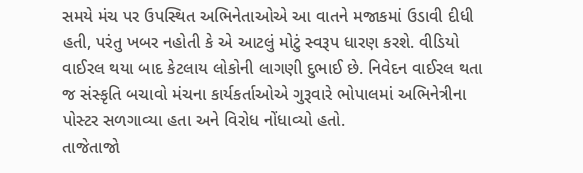સમયે મંચ પર ઉપસ્થિત અભિનેતાઓએ આ વાતને મજાકમાં ઉડાવી દીધી હતી, પરંતુ ખબર નહોતી કે એ આટલું મોટું સ્વરૂપ ધારણ કરશે. વીડિયો વાઈરલ થયા બાદ કેટલાય લોકોની લાગણી દુભાઈ છે. નિવેદન વાઈરલ થતા જ સંસ્કૃતિ બચાવો મંચના કાર્યકર્તાઓએ ગુરૂવારે ભોપાલમાં અભિનેત્રીના પોસ્ટર સળગાવ્યા હતા અને વિરોધ નોંધાવ્યો હતો.
તાજેતાજો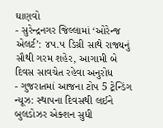ઘાણવો
- સુરેન્દ્રનગર જિલ્લામાં ‘ઓરેન્જ એલર્ટ’: ૪૫.૫ ડિગ્રી સાથે રાજ્યનું સૌથી ગરમ શહેર, આગામી બે દિવસ સાવચેત રહેવા અનુરોધ
- ગુજરાતમાં આજના ટોપ 5 ટ્રેન્ડિંગ ન્યૂઝ: સ્થાપના દિવસથી લઈને બુલડોઝર એક્શન સુધી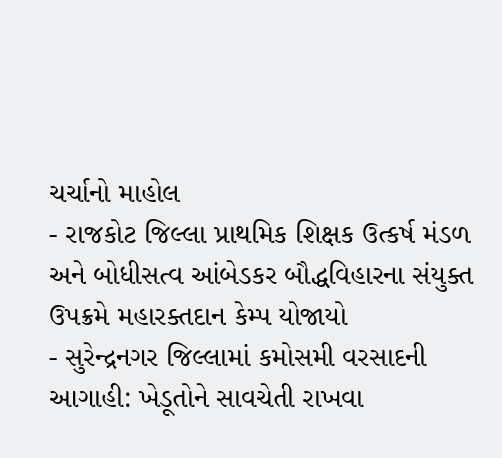ચર્ચાનો માહોલ
- રાજકોટ જિલ્લા પ્રાથમિક શિક્ષક ઉત્કર્ષ મંડળ અને બોધીસત્વ આંબેડકર બૌદ્ધવિહારના સંયુક્ત ઉપક્રમે મહારક્તદાન કેમ્પ યોજાયો
- સુરેન્દ્રનગર જિલ્લામાં કમોસમી વરસાદની આગાહી: ખેડૂતોને સાવચેતી રાખવા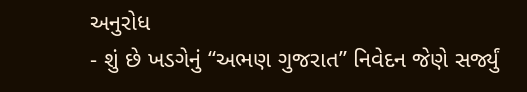અનુરોધ
- શું છે ખડગેનું “અભણ ગુજરાત” નિવેદન જેણે સર્જ્યું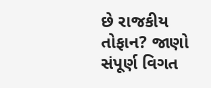છે રાજકીય તોફાન? જાણો સંપૂર્ણ વિગત